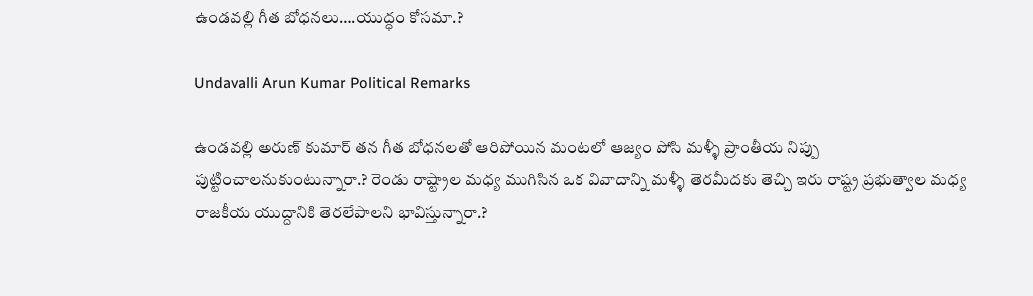ఉండవల్లి గీత బోధనలు….యుద్ధం కోసమా.?

Undavalli Arun Kumar Political Remarks

ఉండవల్లి అరుణ్ కుమార్ తన గీత బోధనలతో ఆరిపోయిన మంటలో ఆజ్యం పోసి మళ్ళీ ప్రాంతీయ నిప్పు పుట్టించాలనుకుంటున్నారా.? రెండు రాష్ట్రాల మధ్య ముగిసిన ఒక వివాదాన్ని మళ్ళీ తెరమీదకు తెచ్చి ఇరు రాష్ట్ర ప్రభుత్వాల మధ్య రాజకీయ యుద్దానికి తెరలేపాలని భావిస్తున్నారా.?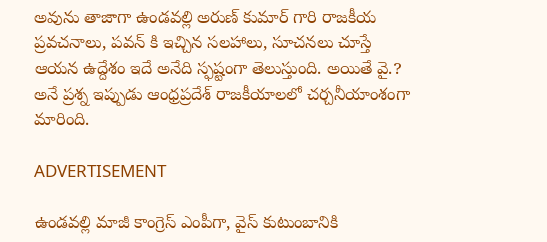అవును తాజాగా ఉండవల్లి అరుణ్ కుమార్ గారి రాజకీయ ప్రవచనాలు, పవన్ కి ఇచ్చిన సలహాలు, సూచనలు చూస్తే ఆయన ఉద్దేశం ఇదే అనేది స్ఫష్టంగా తెలుస్తుంది. అయితే వై.? అనే ప్రశ్న ఇప్పుడు ఆంధ్రప్రదేశ్ రాజకీయాలలో చర్చనీయాంశంగా మారింది.

ADVERTISEMENT

ఉండవల్లి మాజీ కాంగ్రెస్ ఎంపీగా, వైస్ కుటుంబానికి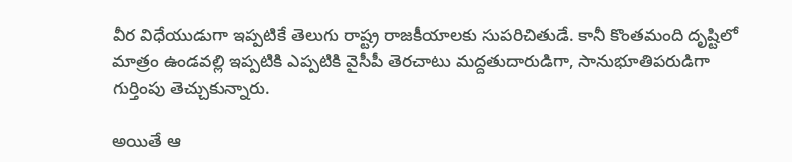వీర విధేయుడుగా ఇప్పటికే తెలుగు రాష్ట్ర రాజకీయాలకు సుపరిచితుడే. కానీ కొంతమంది దృష్టిలో మాత్రం ఉండవల్లి ఇప్పటికి ఎప్పటికి వైసీపీ తెరచాటు మద్దతుదారుడిగా, సానుభూతిపరుడిగా గుర్తింపు తెచ్చుకున్నారు.

అయితే ఆ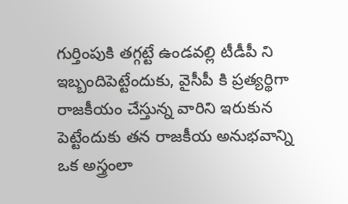గుర్తింపుకి తగ్గట్టే ఉండవల్లి టీడీపీ ని ఇబ్బందిపెట్టేందుకు, వైసీపీ కి ప్రత్యర్థిగా రాజకీయం చేస్తున్న వారిని ఇరుకున పెట్టేందుకు తన రాజకీయ అనుభవాన్ని ఒక అస్త్రంలా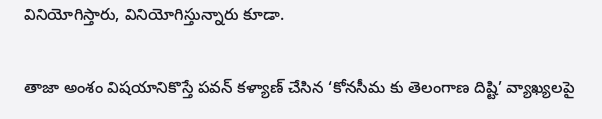వినియోగిస్తారు, వినియోగిస్తున్నారు కూడా.

తాజా అంశం విషయానికొస్తే పవన్ కళ్యాణ్ చేసిన ‘కోనసీమ కు తెలంగాణ దిష్టి’ వ్యాఖ్యలపై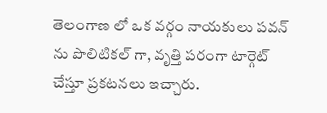తెలంగాణ లో ఒక వర్గం నాయకులు పవన్ ను పొలిటికల్ గా, వృత్తి పరంగా టార్గెట్ చేస్తూ ప్రకటనలు ఇచ్చారు.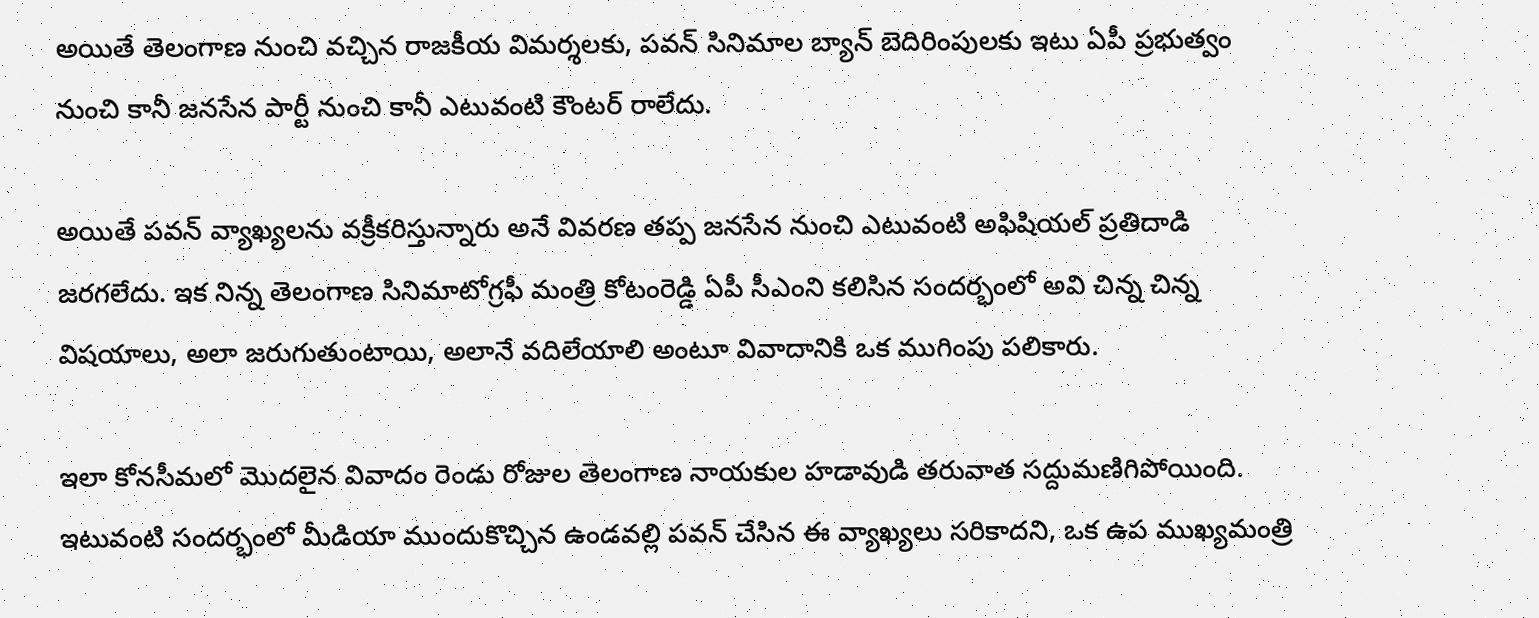అయితే తెలంగాణ నుంచి వచ్చిన రాజకీయ విమర్శలకు, పవన్ సినిమాల బ్యాన్ బెదిరింపులకు ఇటు ఏపీ ప్రభుత్వం నుంచి కానీ జనసేన పార్టీ నుంచి కానీ ఎటువంటి కౌంటర్ రాలేదు.

అయితే పవన్ వ్యాఖ్యలను వక్రీకరిస్తున్నారు అనే వివరణ తప్ప జనసేన నుంచి ఎటువంటి అఫిషియల్ ప్రతిదాడి జరగలేదు. ఇక నిన్న తెలంగాణ సినిమాటోగ్రఫీ మంత్రి కోటంరెడ్డి ఏపీ సీఎంని కలిసిన సందర్భంలో అవి చిన్న చిన్న విషయాలు, అలా జరుగుతుంటాయి, అలానే వదిలేయాలి అంటూ వివాదానికి ఒక ముగింపు పలికారు.

ఇలా కోనసీమలో మొదలైన వివాదం రెండు రోజుల తెలంగాణ నాయకుల హడావుడి తరువాత సద్దుమణిగిపోయింది. ఇటువంటి సందర్భంలో మీడియా ముందుకొచ్చిన ఉండవల్లి పవన్ చేసిన ఈ వ్యాఖ్యలు సరికాదని, ఒక ఉప ముఖ్యమంత్రి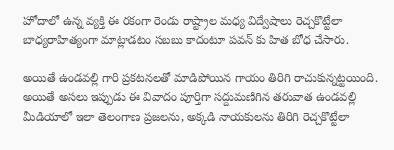హోదాలో ఉన్న వ్యక్తి ఈ రకంగా రెండు రాష్ట్రాల మధ్య విద్వేషాలు రెచ్చకొట్టేలా బాధ్యరాహిత్యంగా మాట్లాడటం సబబు కాదంటూ పవన్ కు హిత బోధ చేసారు.

అయితే ఉండవల్లి గారి ప్రకటనలతో మాడిపోయిన గాయం తిరిగి రాచుకున్నట్టయింది. అయితే అసలు ఇప్పుడు ఈ వివాదం పూర్తిగా సద్దుమణిగిన తరువాత ఉండవల్లి మీడియాలో ఇలా తెలంగాణ ప్రజలను, అక్కడి నాయకులను తిరిగి రెచ్చకొట్టేలా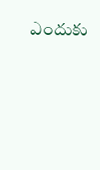ఎందుకు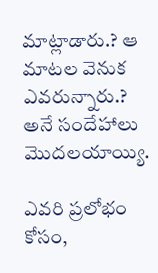మాట్లాడారు.? ఆ మాటల వెనుక ఎవరున్నారు.? అనే సందేహాలు మొదలయాయ్యి.

ఎవరి ప్రలోభం కోసం,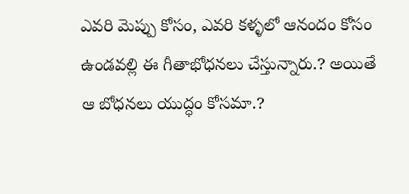ఎవరి మెప్పు కోసం, ఎవరి కళ్ళలో ఆనందం కోసం ఉండవల్లి ఈ గీతాభోధనలు చేస్తున్నారు.? అయితే ఆ బోధనలు యుద్ధం కోసమా.?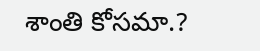శాంతి కోసమా.?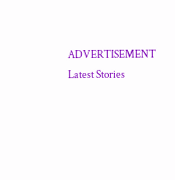ADVERTISEMENT
Latest Stories